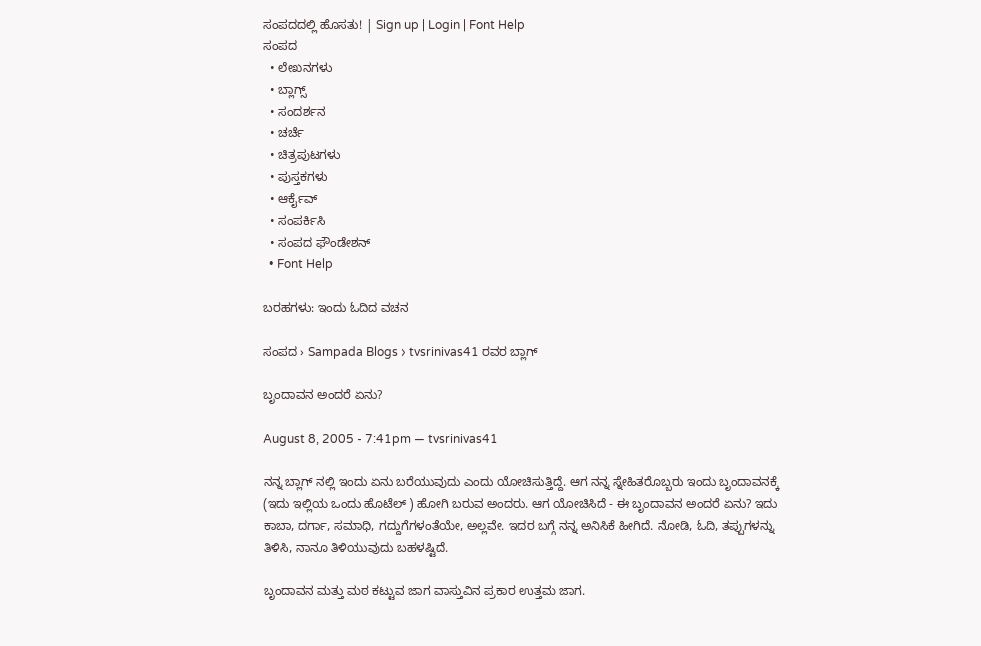ಸಂಪದದಲ್ಲಿ ಹೊಸತು! | Sign up | Login | Font Help
ಸಂಪದ
  • ಲೇಖನಗಳು
  • ಬ್ಲಾಗ್ಸ್
  • ಸಂದರ್ಶನ
  • ಚರ್ಚೆ
  • ಚಿತ್ರಪುಟಗಳು
  • ಪುಸ್ತಕಗಳು
  • ಆರ್ಕೈವ್
  • ಸಂಪರ್ಕಿಸಿ
  • ಸಂಪದ ಫೌಂಡೇಶನ್
  • Font Help

ಬರಹಗಳು: ಇಂದು ಓದಿದ ವಚನ

ಸಂಪದ › Sampada Blogs › tvsrinivas41 ರವರ ಬ್ಲಾಗ್

ಬೃಂದಾವನ ಅಂದರೆ ಏನು?

August 8, 2005 - 7:41pm — tvsrinivas41

ನನ್ನ ಬ್ಲಾಗ್ ನಲ್ಲಿ ಇಂದು ಏನು ಬರೆಯುವುದು ಎಂದು ಯೋಚಿಸುತ್ತಿದ್ದೆ. ಆಗ ನನ್ನ ಸ್ನೇಹಿತರೊಬ್ಬರು ಇಂದು ಬೃಂದಾವನಕ್ಕೆ (ಇದು ಇಲ್ಲಿಯ ಒಂದು ಹೊಟೆಲ್ ) ಹೋಗಿ ಬರುವ ಅಂದರು. ಆಗ ಯೋಚಿಸಿದೆ - ಈ ಬೃಂದಾವನ ಅಂದರೆ ಏನು? ಇದು ಕಾಬಾ, ದರ್ಗಾ, ಸಮಾಧಿ, ಗದ್ದುಗೆಗಳಂತೆಯೇ, ಅಲ್ಲವೇ. ಇದರ ಬಗ್ಗೆ ನನ್ನ ಅನಿಸಿಕೆ ಹೀಗಿದೆ. ನೋಡಿ, ಓದಿ, ತಪ್ಪುಗಳನ್ನು ತಿಳಿಸಿ, ನಾನೂ ತಿಳಿಯುವುದು ಬಹಳಷ್ಟಿದೆ.

ಬೃಂದಾವನ ಮತ್ತು ಮಠ ಕಟ್ಟುವ ಜಾಗ ವಾಸ್ತುವಿನ ಪ್ರಕಾರ ಉತ್ತಮ ಜಾಗ.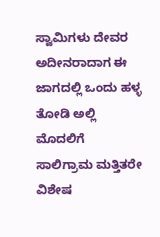ಸ್ವಾಮಿಗಳು ದೇವರ ಅದೀನರಾದಾಗ ಈ ಜಾಗದಲ್ಲಿ ಒಂದು ಹಳ್ಳ ತೋಡಿ ಅಲ್ಲಿ ಮೊದಲಿಗೆ ಸಾಲಿಗ್ರಾಮ ಮತ್ತಿತರೇ ವಿಶೇಷ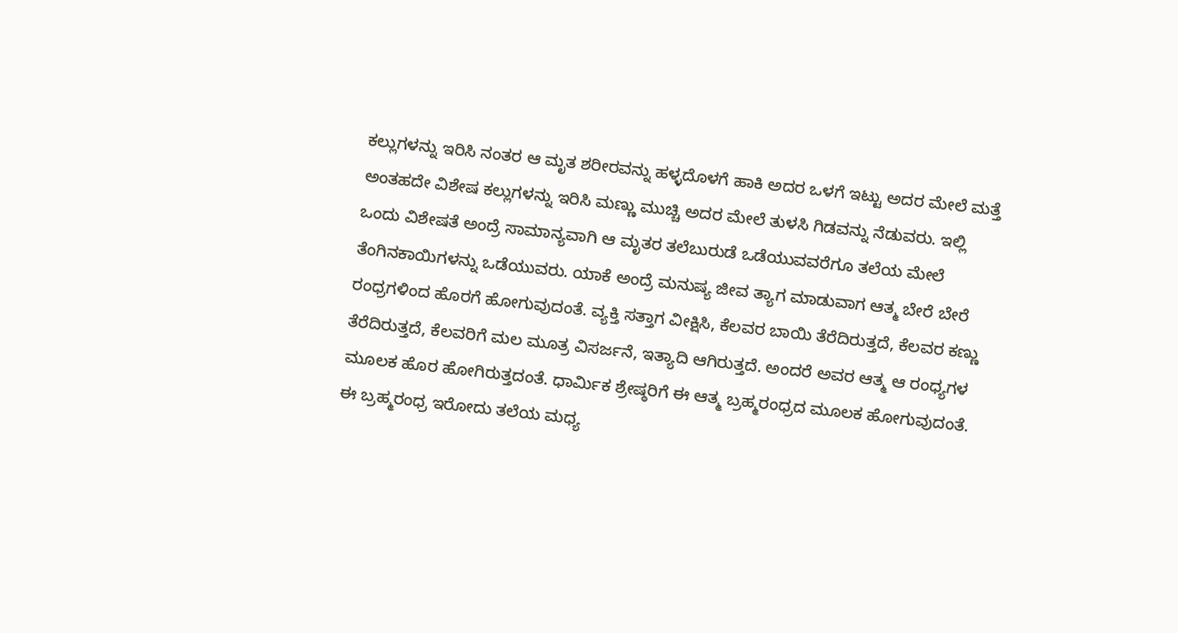ಕಲ್ಲುಗಳನ್ನು ಇರಿಸಿ ನಂತರ ಆ ಮೃತ ಶರೀರವನ್ನು ಹಳ್ಳದೊಳಗೆ ಹಾಕಿ ಅದರ ಒಳಗೆ ಇಟ್ಟು ಅದರ ಮೇಲೆ ಮತ್ತೆ ಅಂತಹದೇ ವಿಶೇಷ ಕಲ್ಲುಗಳನ್ನು ಇರಿಸಿ ಮಣ್ಣು ಮುಚ್ಚಿ ಅದರ ಮೇಲೆ ತುಳಸಿ ಗಿಡವನ್ನು ನೆಡುವರು. ಇಲ್ಲಿ ಒಂದು ವಿಶೇಷತೆ ಅಂದ್ರೆ ಸಾಮಾನ್ಯವಾಗಿ ಆ ಮೃತರ ತಲೆಬುರುಡೆ ಒಡೆಯುವವರೆಗೂ ತಲೆಯ ಮೇಲೆ ತೆಂಗಿನಕಾಯಿಗಳನ್ನು ಒಡೆಯುವರು. ಯಾಕೆ ಅಂದ್ರೆ ಮನುಷ್ಯ ಜೀವ ತ್ಯಾಗ ಮಾಡುವಾಗ ಆತ್ಮ ಬೇರೆ ಬೇರೆ ರಂಧ್ರಗಳಿಂದ ಹೊರಗೆ ಹೋಗುವುದಂತೆ. ವ್ಯಕ್ತಿ ಸತ್ತಾಗ ವೀಕ್ಷಿಸಿ, ಕೆಲವರ ಬಾಯಿ ತೆರೆದಿರುತ್ತದೆ, ಕೆಲವರ ಕಣ್ಣು ತೆರೆದಿರುತ್ತದೆ, ಕೆಲವರಿಗೆ ಮಲ ಮೂತ್ರ ವಿಸರ್ಜನೆ, ಇತ್ಯಾದಿ ಆಗಿರುತ್ತದೆ. ಅಂದರೆ ಅವರ ಆತ್ಮ ಆ ರಂಧ್ಯಗಳ ಮೂಲಕ ಹೊರ ಹೋಗಿರುತ್ತದಂತೆ. ಧಾರ್ಮಿಕ ಶ್ರೇಷ್ಠರಿಗೆ ಈ ಆತ್ಮ ಬ್ರಹ್ಮರಂಧ್ರದ ಮೂಲಕ ಹೋಗುವುದಂತೆ. ಈ ಬ್ರಹ್ಮರಂಧ್ರ ಇರೋದು ತಲೆಯ ಮಧ್ಯ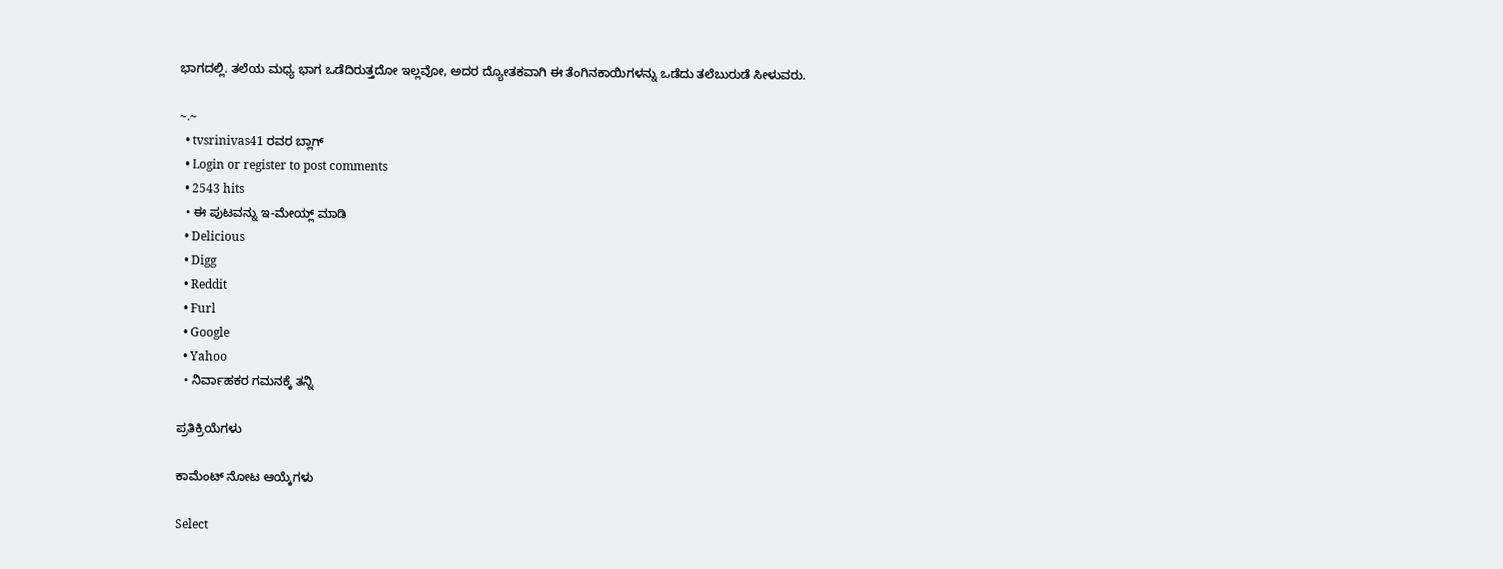ಭಾಗದಲ್ಲಿ. ತಲೆಯ ಮಧ್ಯ ಭಾಗ ಒಡೆದಿರುತ್ತದೋ ಇಲ್ಲವೋ, ಅದರ ದ್ಯೋತಕವಾಗಿ ಈ ತೆಂಗಿನಕಾಯಿಗಳನ್ನು ಒಡೆದು ತಲೆಬುರುಡೆ ಸೀಳುವರು.

~.~
  • tvsrinivas41 ರವರ ಬ್ಲಾಗ್
  • Login or register to post comments
  • 2543 hits
  • ಈ ಪುಟವನ್ನು ಇ-ಮೇಯ್ಲ್ ಮಾಡಿ
  • Delicious
  • Digg
  • Reddit
  • Furl
  • Google
  • Yahoo
  • ನಿರ್ವಾಹಕರ ಗಮನಕ್ಕೆ ತನ್ನಿ

ಪ್ರತಿಕ್ರಿಯೆಗಳು

ಕಾಮೆಂಟ್ ನೋಟ ಆಯ್ಕೆಗಳು

Select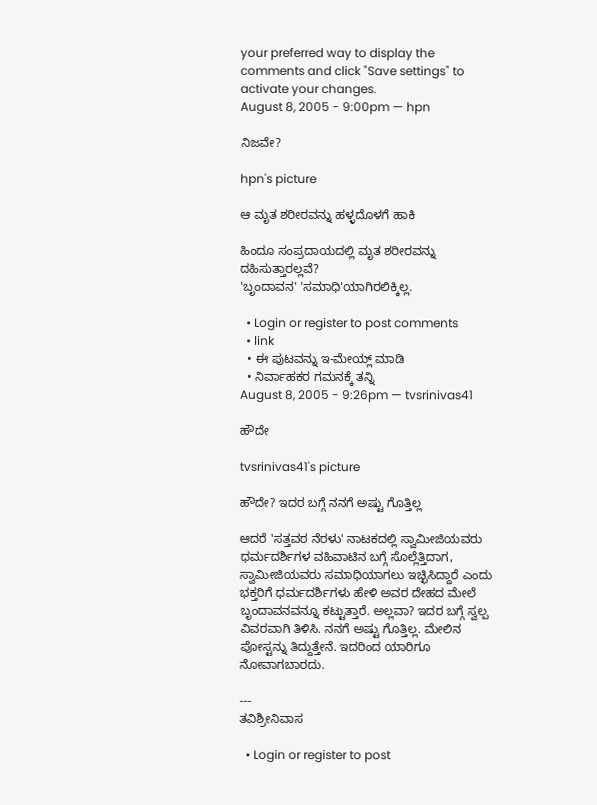your preferred way to display the comments and click "Save settings" to activate your changes.
August 8, 2005 - 9:00pm — hpn

ನಿಜವೇ?

hpn's picture

ಆ ಮೃತ ಶರೀರವನ್ನು ಹಳ್ಳದೊಳಗೆ ಹಾಕಿ

ಹಿಂದೂ ಸಂಪ್ರದಾಯದಲ್ಲಿ ಮೃತ ಶರೀರವನ್ನು ದಹಿಸುತ್ತಾರಲ್ಲವೆ?
'ಬೃಂದಾವನ' 'ಸಮಾಧಿ'ಯಾಗಿರಲಿಕ್ಕಿಲ್ಲ.

  • Login or register to post comments
  • link
  • ಈ ಪುಟವನ್ನು ಇ-ಮೇಯ್ಲ್ ಮಾಡಿ
  • ನಿರ್ವಾಹಕರ ಗಮನಕ್ಕೆ ತನ್ನಿ
August 8, 2005 - 9:26pm — tvsrinivas41

ಹೌದೇ

tvsrinivas41's picture

ಹೌದೇ? ಇದರ ಬಗ್ಗೆ ನನಗೆ ಅಷ್ಟು ಗೊತ್ತಿಲ್ಲ

ಆದರೆ 'ಸತ್ತವರ ನೆರಳು' ನಾಟಕದಲ್ಲಿ ಸ್ವಾಮೀಜಿಯವರು ಧರ್ಮದರ್ಶಿಗಳ ವಹಿವಾಟಿನ ಬಗ್ಗೆ ಸೊಲ್ಲೆತ್ತಿದಾಗ, ಸ್ವಾಮೀಜಿಯವರು ಸಮಾಧಿಯಾಗಲು ಇಚ್ಛಿಸಿದ್ದಾರೆ ಎಂದು ಭಕ್ತರಿಗೆ ಧರ್ಮದರ್ಶಿಗಳು ಹೇಳಿ ಅವರ ದೇಹದ ಮೇಲೆ ಬೃಂದಾವನವನ್ನೂ ಕಟ್ಟುತ್ತಾರೆ. ಅಲ್ಲವಾ? ಇದರ ಬಗ್ಗೆ ಸ್ವಲ್ಪ ವಿವರವಾಗಿ ತಿಳಿಸಿ. ನನಗೆ ಅಷ್ಟು ಗೊತ್ತಿಲ್ಲ. ಮೇಲಿನ ಪೋಸ್ಟನ್ನು ತಿದ್ದುತ್ತೇನೆ. ಇದರಿಂದ ಯಾರಿಗೂ ನೋವಾಗಬಾರದು.

---
ತವಿಶ್ರೀನಿವಾಸ

  • Login or register to post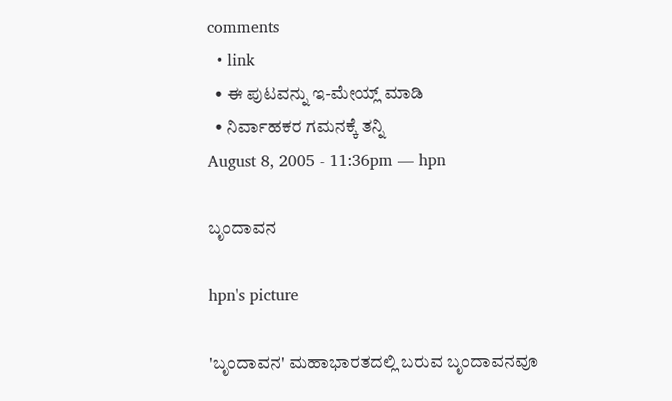comments
  • link
  • ಈ ಪುಟವನ್ನು ಇ-ಮೇಯ್ಲ್ ಮಾಡಿ
  • ನಿರ್ವಾಹಕರ ಗಮನಕ್ಕೆ ತನ್ನಿ
August 8, 2005 - 11:36pm — hpn

ಬೃಂದಾವನ

hpn's picture

'ಬೃಂದಾವನ' ಮಹಾಭಾರತದಲ್ಲಿ ಬರುವ ಬೃಂದಾವನವೂ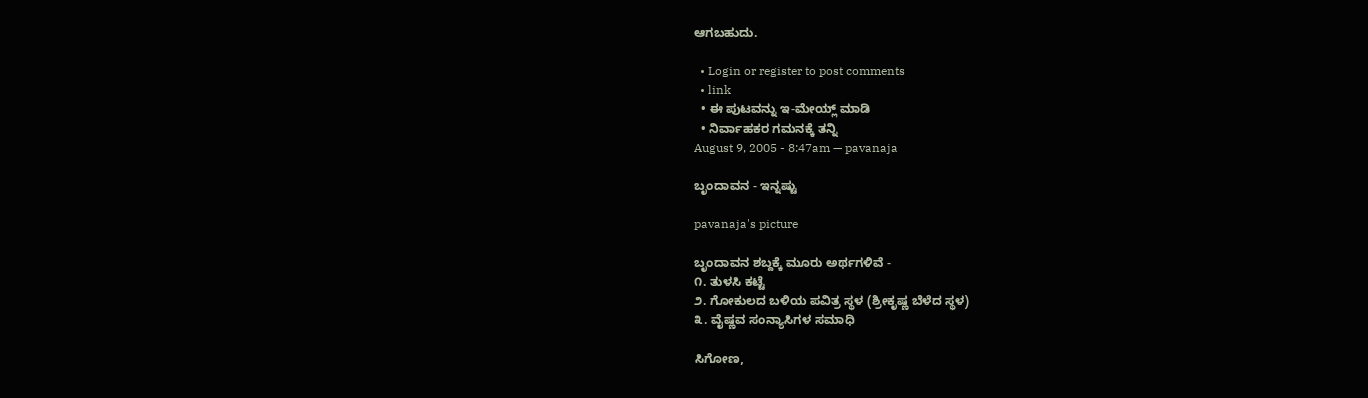ಆಗಬಹುದು.

  • Login or register to post comments
  • link
  • ಈ ಪುಟವನ್ನು ಇ-ಮೇಯ್ಲ್ ಮಾಡಿ
  • ನಿರ್ವಾಹಕರ ಗಮನಕ್ಕೆ ತನ್ನಿ
August 9, 2005 - 8:47am — pavanaja

ಬೃಂದಾವನ - ಇನ್ನಷ್ಟು

pavanaja's picture

ಬೃಂದಾವನ ಶಬ್ದಕ್ಕೆ ಮೂರು ಅರ್ಥಗಳಿವೆ -
೧. ತುಳಸಿ ಕಟ್ಟೆ
೨. ಗೋಕುಲದ ಬಳಿಯ ಪವಿತ್ರ ಸ್ಥಳ (ಶ್ರೀಕೃಷ್ಣ ಬೆಳೆದ ಸ್ಥಳ)
೩. ವೈಷ್ಣವ ಸಂನ್ಯಾಸಿಗಳ ಸಮಾಧಿ

ಸಿಗೋಣ,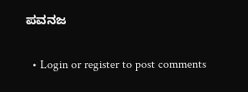ಪವನಜ

  • Login or register to post comments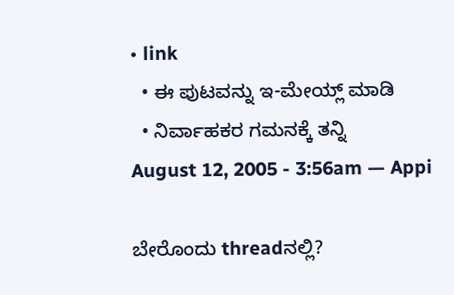• link
  • ಈ ಪುಟವನ್ನು ಇ-ಮೇಯ್ಲ್ ಮಾಡಿ
  • ನಿರ್ವಾಹಕರ ಗಮನಕ್ಕೆ ತನ್ನಿ
August 12, 2005 - 3:56am — Appi

ಬೇರೊಂದು threadನಲ್ಲಿ?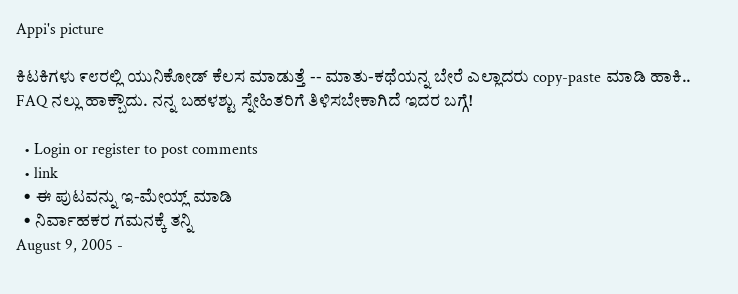Appi's picture

ಕಿಟಕಿಗಳು ೯೮ರಲ್ಲಿ ಯುನಿಕೋಡ್ ಕೆಲಸ ಮಾಡುತ್ತೆ -- ಮಾತು-ಕಥೆಯನ್ನ ಬೇರೆ ಎಲ್ಲಾದರು copy-paste ಮಾಡಿ ಹಾಕಿ.. FAQ ನಲ್ಲು ಹಾಕ್ಬೌದು. ನನ್ನ ಬಹಳಶ್ಟು ಸ್ನೇಹಿತರಿಗೆ ತಿಳಿಸಬೇಕಾಗಿದೆ ಇದರ ಬಗ್ಗೆ!

  • Login or register to post comments
  • link
  • ಈ ಪುಟವನ್ನು ಇ-ಮೇಯ್ಲ್ ಮಾಡಿ
  • ನಿರ್ವಾಹಕರ ಗಮನಕ್ಕೆ ತನ್ನಿ
August 9, 2005 -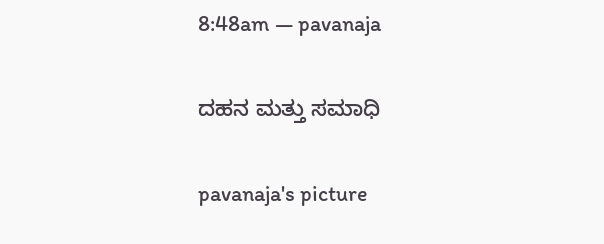8:48am — pavanaja

ದಹನ ಮತ್ತು ಸಮಾಧಿ

pavanaja's picture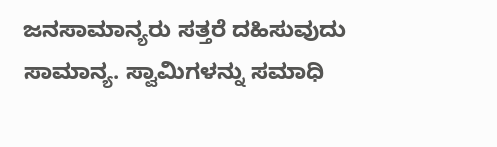ಜನಸಾಮಾನ್ಯರು ಸತ್ತರೆ ದಹಿಸುವುದು ಸಾಮಾನ್ಯ. ಸ್ವಾಮಿಗಳನ್ನು ಸಮಾಧಿ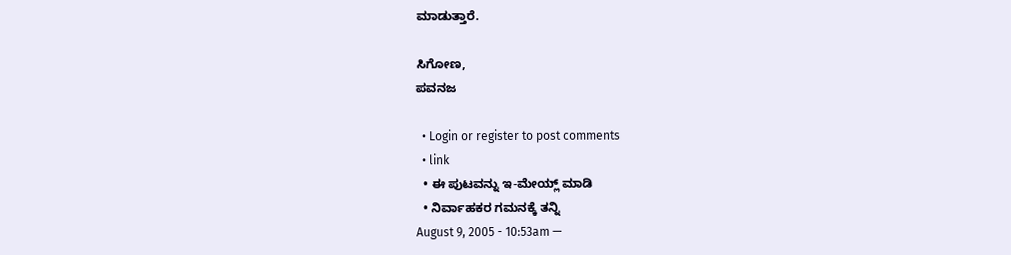ಮಾಡುತ್ತಾರೆ.

ಸಿಗೋಣ,
ಪವನಜ

  • Login or register to post comments
  • link
  • ಈ ಪುಟವನ್ನು ಇ-ಮೇಯ್ಲ್ ಮಾಡಿ
  • ನಿರ್ವಾಹಕರ ಗಮನಕ್ಕೆ ತನ್ನಿ
August 9, 2005 - 10:53am —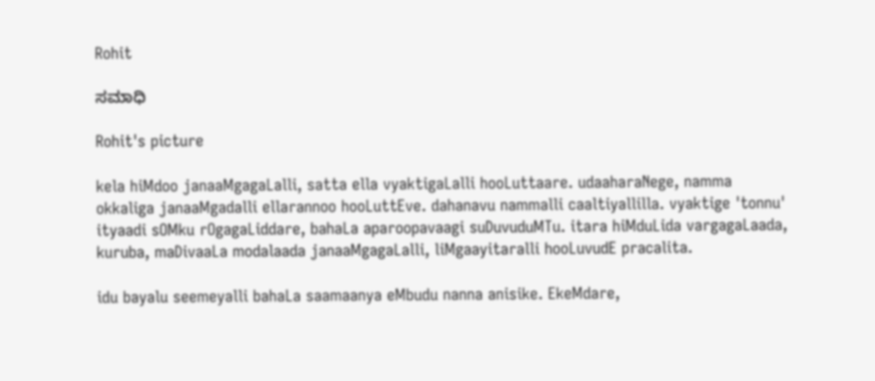Rohit

ಸಮಾಧಿ

Rohit's picture

kela hiMdoo janaaMgagaLalli, satta ella vyaktigaLalli hooLuttaare. udaaharaNege, namma okkaliga janaaMgadalli ellarannoo hooLuttEve. dahanavu nammalli caaltiyallilla. vyaktige 'tonnu' ityaadi sOMku rOgagaLiddare, bahaLa aparoopavaagi suDuvuduMTu. itara hiMduLida vargagaLaada, kuruba, maDivaaLa modalaada janaaMgagaLalli, liMgaayitaralli hooLuvudE pracalita.

idu bayalu seemeyalli bahaLa saamaanya eMbudu nanna anisike. EkeMdare,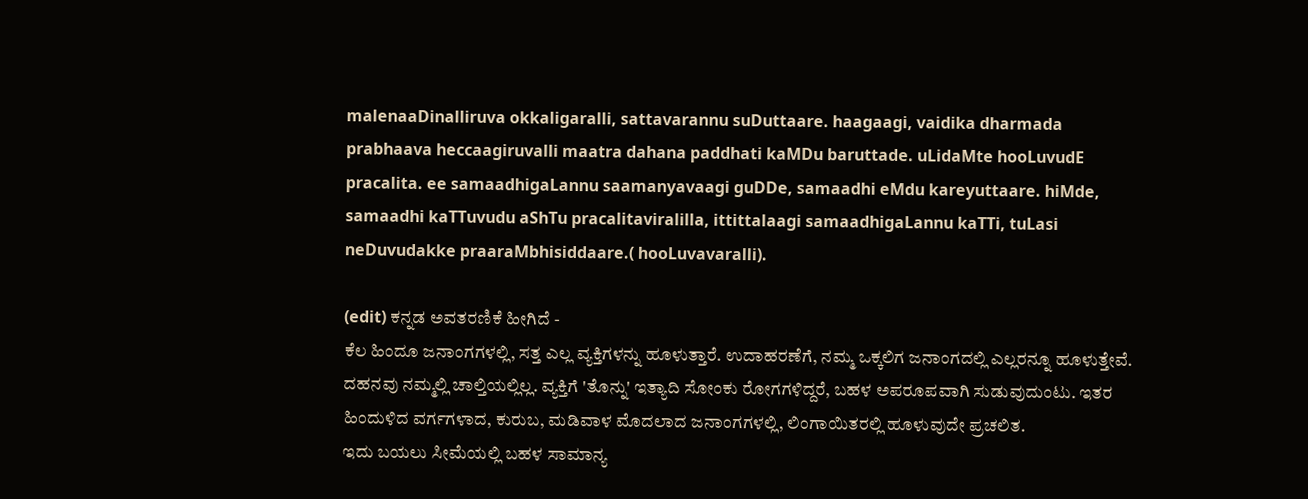malenaaDinalliruva okkaligaralli, sattavarannu suDuttaare. haagaagi, vaidika dharmada prabhaava heccaagiruvalli maatra dahana paddhati kaMDu baruttade. uLidaMte hooLuvudE pracalita. ee samaadhigaLannu saamanyavaagi guDDe, samaadhi eMdu kareyuttaare. hiMde, samaadhi kaTTuvudu aShTu pracalitaviralilla, ittittalaagi samaadhigaLannu kaTTi, tuLasi neDuvudakke praaraMbhisiddaare.( hooLuvavaralli).

(edit) ಕನ್ನಡ ಅವತರಣಿಕೆ ಹೀಗಿದೆ -
ಕೆಲ ಹಿಂದೂ ಜನಾಂಗಗಳಲ್ಲಿ, ಸತ್ತ ಎಲ್ಲ ವ್ಯಕ್ತಿಗಳನ್ನು ಹೂಳುತ್ತಾರೆ. ಉದಾಹರಣೆಗೆ, ನಮ್ಮ ಒಕ್ಕಲಿಗ ಜನಾಂಗದಲ್ಲಿ ಎಲ್ಲರನ್ನೂ ಹೂಳುತ್ತೇವೆ. ದಹನವು ನಮ್ಮಲ್ಲಿ ಚಾಲ್ತಿಯಲ್ಲಿಲ್ಲ. ವ್ಯಕ್ತಿಗೆ 'ತೊನ್ನು' ಇತ್ಯಾದಿ ಸೋಂಕು ರೋಗಗಳಿದ್ದರೆ, ಬಹಳ ಅಪರೂಪವಾಗಿ ಸುಡುವುದುಂಟು. ಇತರ ಹಿಂದುಳಿದ ವರ್ಗಗಳಾದ, ಕುರುಬ, ಮಡಿವಾಳ ಮೊದಲಾದ ಜನಾಂಗಗಳಲ್ಲಿ, ಲಿಂಗಾಯಿತರಲ್ಲಿ ಹೂಳುವುದೇ ಪ್ರಚಲಿತ.
ಇದು ಬಯಲು ಸೀಮೆಯಲ್ಲಿ ಬಹಳ ಸಾಮಾನ್ಯ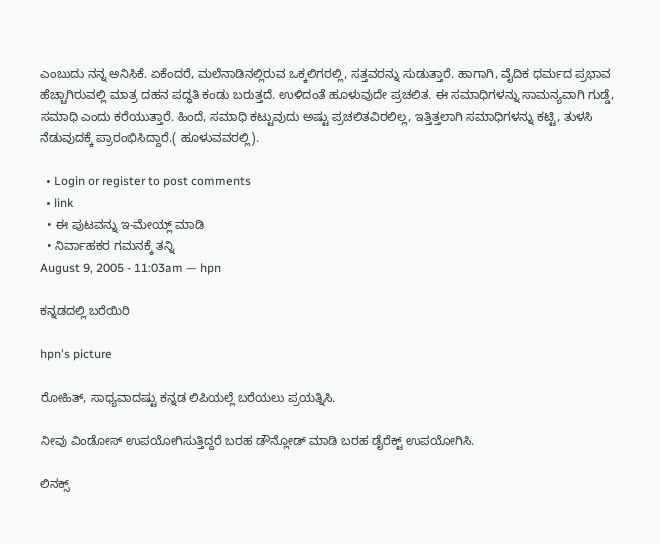ಎಂಬುದು ನನ್ನ ಅನಿಸಿಕೆ. ಏಕೆಂದರೆ, ಮಲೆನಾಡಿನಲ್ಲಿರುವ ಒಕ್ಕಲಿಗರಲ್ಲಿ, ಸತ್ತವರನ್ನು ಸುಡುತ್ತಾರೆ. ಹಾಗಾಗಿ, ವೈದಿಕ ಧರ್ಮದ ಪ್ರಭಾವ ಹೆಚ್ಚಾಗಿರುವಲ್ಲಿ ಮಾತ್ರ ದಹನ ಪದ್ಧತಿ ಕಂಡು ಬರುತ್ತದೆ. ಉಳಿದಂತೆ ಹೂಳುವುದೇ ಪ್ರಚಲಿತ. ಈ ಸಮಾಧಿಗಳನ್ನು ಸಾಮನ್ಯವಾಗಿ ಗುಡ್ಡೆ, ಸಮಾಧಿ ಎಂದು ಕರೆಯುತ್ತಾರೆ. ಹಿಂದೆ, ಸಮಾಧಿ ಕಟ್ಟುವುದು ಅಷ್ಟು ಪ್ರಚಲಿತವಿರಲಿಲ್ಲ, ಇತ್ತಿತ್ತಲಾಗಿ ಸಮಾಧಿಗಳನ್ನು ಕಟ್ಟಿ, ತುಳಸಿ ನೆಡುವುದಕ್ಕೆ ಪ್ರಾರಂಭಿಸಿದ್ದಾರೆ.( ಹೂಳುವವರಲ್ಲಿ).

  • Login or register to post comments
  • link
  • ಈ ಪುಟವನ್ನು ಇ-ಮೇಯ್ಲ್ ಮಾಡಿ
  • ನಿರ್ವಾಹಕರ ಗಮನಕ್ಕೆ ತನ್ನಿ
August 9, 2005 - 11:03am — hpn

ಕನ್ನಡದಲ್ಲಿ ಬರೆಯಿರಿ

hpn's picture

ರೋಹಿತ್, ಸಾಧ್ಯವಾದಷ್ಟು ಕನ್ನಡ ಲಿಪಿಯಲ್ಲೆ ಬರೆಯಲು ಪ್ರಯತ್ನಿಸಿ.

ನೀವು ವಿಂಡೋಸ್ ಉಪಯೋಗಿಸುತ್ತಿದ್ದರೆ ಬರಹ ಡೌನ್ಲೋಡ್ ಮಾಡಿ ಬರಹ ಡೈರೆಕ್ಟ್ ಉಪಯೋಗಿಸಿ.

ಲಿನಕ್ಸ್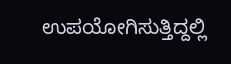ಉಪಯೋಗಿಸುತ್ತಿದ್ದಲ್ಲಿ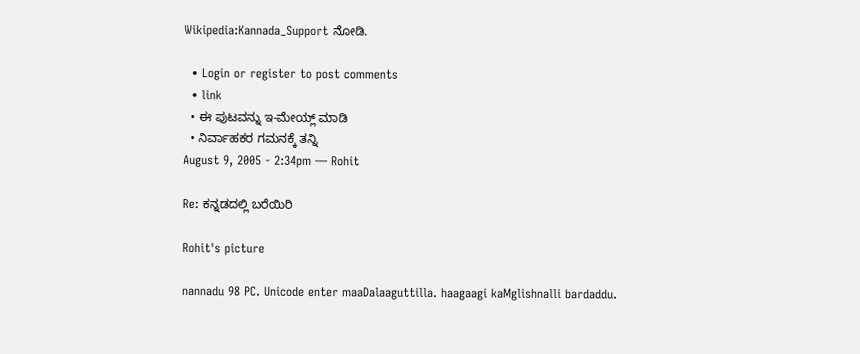Wikipedia:Kannada_Support ನೋಡಿ.

  • Login or register to post comments
  • link
  • ಈ ಪುಟವನ್ನು ಇ-ಮೇಯ್ಲ್ ಮಾಡಿ
  • ನಿರ್ವಾಹಕರ ಗಮನಕ್ಕೆ ತನ್ನಿ
August 9, 2005 - 2:34pm — Rohit

Re: ಕನ್ನಡದಲ್ಲಿ ಬರೆಯಿರಿ

Rohit's picture

nannadu 98 PC. Unicode enter maaDalaaguttilla. haagaagi kaMglishnalli bardaddu.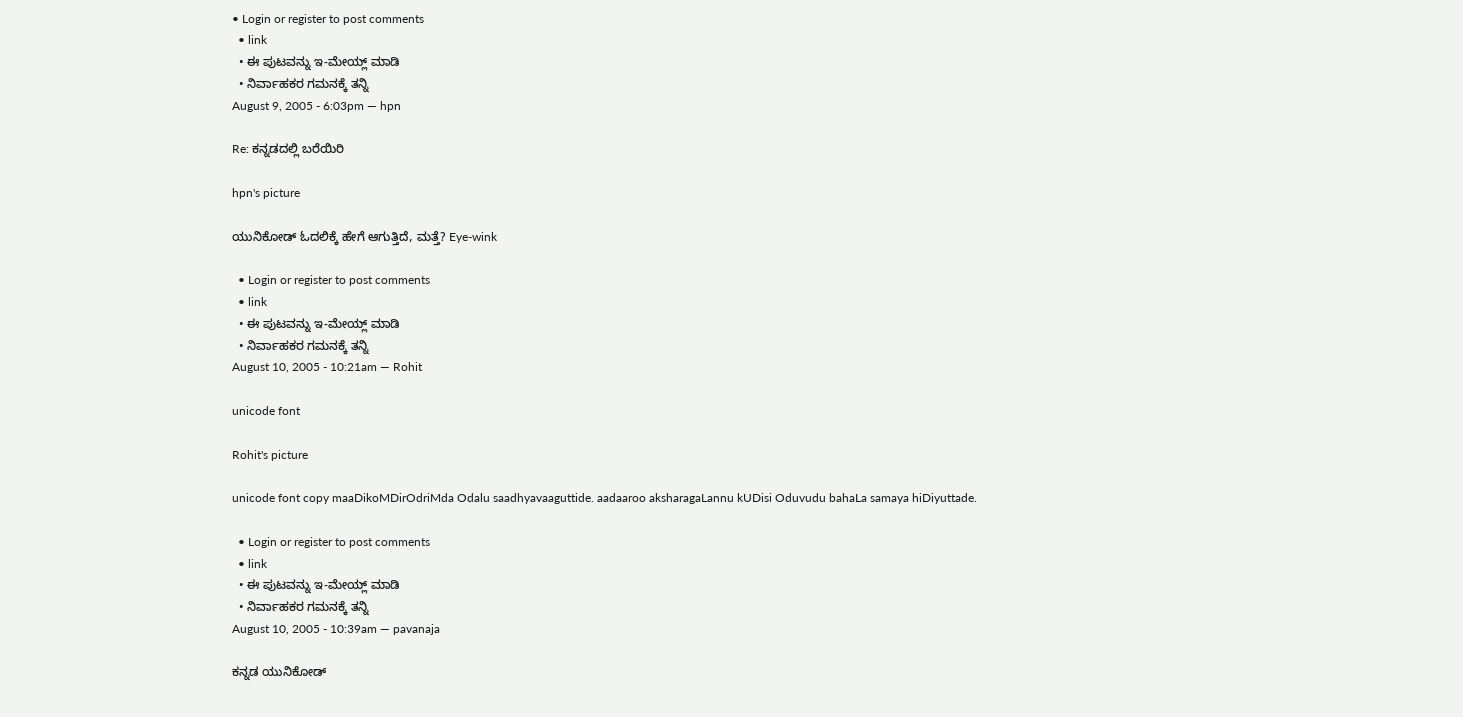• Login or register to post comments
  • link
  • ಈ ಪುಟವನ್ನು ಇ-ಮೇಯ್ಲ್ ಮಾಡಿ
  • ನಿರ್ವಾಹಕರ ಗಮನಕ್ಕೆ ತನ್ನಿ
August 9, 2005 - 6:03pm — hpn

Re: ಕನ್ನಡದಲ್ಲಿ ಬರೆಯಿರಿ

hpn's picture

ಯುನಿಕೋಡ್ ಓದಲಿಕ್ಕೆ ಹೇಗೆ ಆಗುತ್ತಿದೆ, ಮತ್ತೆ? Eye-wink

  • Login or register to post comments
  • link
  • ಈ ಪುಟವನ್ನು ಇ-ಮೇಯ್ಲ್ ಮಾಡಿ
  • ನಿರ್ವಾಹಕರ ಗಮನಕ್ಕೆ ತನ್ನಿ
August 10, 2005 - 10:21am — Rohit

unicode font

Rohit's picture

unicode font copy maaDikoMDirOdriMda Odalu saadhyavaaguttide. aadaaroo aksharagaLannu kUDisi Oduvudu bahaLa samaya hiDiyuttade.

  • Login or register to post comments
  • link
  • ಈ ಪುಟವನ್ನು ಇ-ಮೇಯ್ಲ್ ಮಾಡಿ
  • ನಿರ್ವಾಹಕರ ಗಮನಕ್ಕೆ ತನ್ನಿ
August 10, 2005 - 10:39am — pavanaja

ಕನ್ನಡ ಯುನಿಕೋಡ್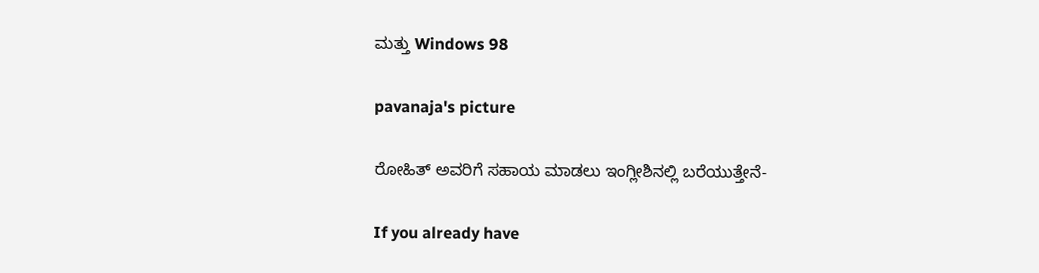ಮತ್ತು Windows 98

pavanaja's picture

ರೋಹಿತ್ ಅವರಿಗೆ ಸಹಾಯ ಮಾಡಲು ಇಂಗ್ಲೀಶಿನಲ್ಲಿ ಬರೆಯುತ್ತೇನೆ-

If you already have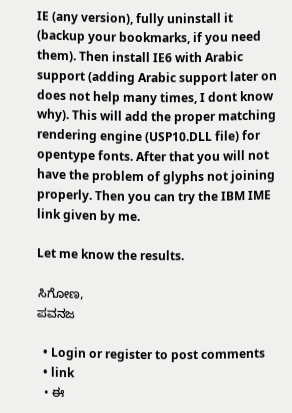IE (any version), fully uninstall it (backup your bookmarks, if you need them). Then install IE6 with Arabic support (adding Arabic support later on does not help many times, I dont know why). This will add the proper matching rendering engine (USP10.DLL file) for opentype fonts. After that you will not have the problem of glyphs not joining properly. Then you can try the IBM IME link given by me.

Let me know the results.

ಸಿಗೋಣ,
ಪವನಜ

  • Login or register to post comments
  • link
  • ಈ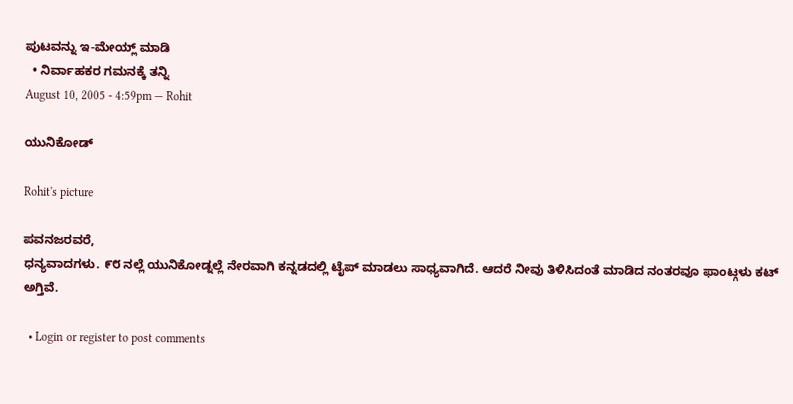ಪುಟವನ್ನು ಇ-ಮೇಯ್ಲ್ ಮಾಡಿ
  • ನಿರ್ವಾಹಕರ ಗಮನಕ್ಕೆ ತನ್ನಿ
August 10, 2005 - 4:59pm — Rohit

ಯುನಿಕೋಡ್

Rohit's picture

ಪವನಜರವರೆ,
ಧನ್ಯವಾದಗಳು. ೯೮ ನಲ್ಲೆ ಯುನಿಕೋಡ್ನಲ್ಲೆ ನೇರವಾಗಿ ಕನ್ನಡದಲ್ಲಿ ಟೈಪ್ ಮಾಡಲು ಸಾಧ್ಯವಾಗಿದೆ. ಆದರೆ ನೀವು ತಿಳಿಸಿದಂತೆ ಮಾಡಿದ ನಂತರವೂ ಫಾಂಟ್ಗಳು ಕಟ್ ಅಗ್ತಿವೆ.

  • Login or register to post comments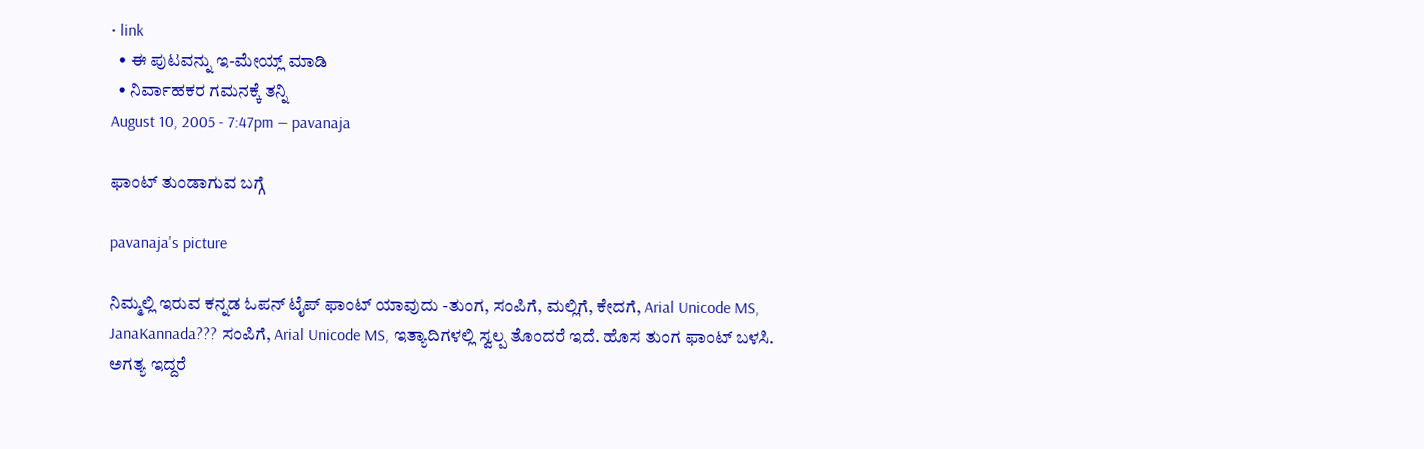• link
  • ಈ ಪುಟವನ್ನು ಇ-ಮೇಯ್ಲ್ ಮಾಡಿ
  • ನಿರ್ವಾಹಕರ ಗಮನಕ್ಕೆ ತನ್ನಿ
August 10, 2005 - 7:47pm — pavanaja

ಫಾಂಟ್ ತುಂಡಾಗುವ ಬಗ್ಗೆ

pavanaja's picture

ನಿಮ್ಮಲ್ಲಿ ಇರುವ ಕನ್ನಡ ಓಪನ್ ಟೈಪ್ ಫಾಂಟ್ ಯಾವುದು -ತುಂಗ, ಸಂಪಿಗೆ, ಮಲ್ಲಿಗೆ, ಕೇದಗೆ, Arial Unicode MS, JanaKannada??? ಸಂಪಿಗೆ, Arial Unicode MS, ಇತ್ಯಾದಿಗಳಲ್ಲಿ ಸ್ವಲ್ಪ ತೊಂದರೆ ಇದೆ. ಹೊಸ ತುಂಗ ಫಾಂಟ್ ಬಳಸಿ. ಅಗತ್ಯ ಇದ್ದರೆ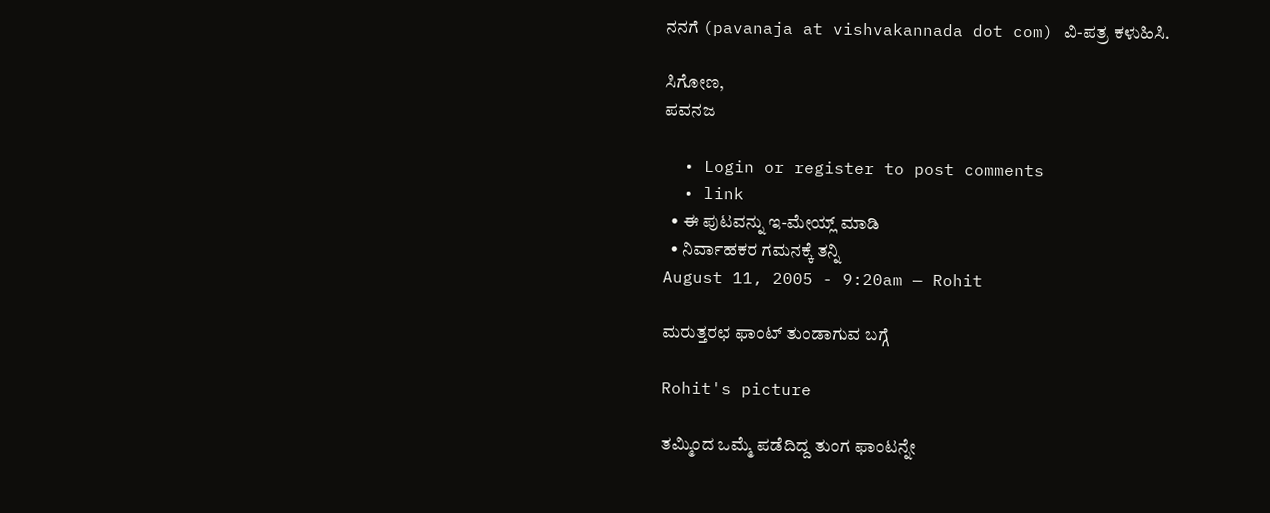ನನಗೆ (pavanaja at vishvakannada dot com) ವಿ-ಪತ್ರ ಕಳುಹಿಸಿ.

ಸಿಗೋಣ,
ಪವನಜ

  • Login or register to post comments
  • link
  • ಈ ಪುಟವನ್ನು ಇ-ಮೇಯ್ಲ್ ಮಾಡಿ
  • ನಿರ್ವಾಹಕರ ಗಮನಕ್ಕೆ ತನ್ನಿ
August 11, 2005 - 9:20am — Rohit

ಮರುತ್ತರಛ ಫಾಂಟ್ ತುಂಡಾಗುವ ಬಗ್ಗೆ

Rohit's picture

ತಮ್ಮಿಂದ ಒಮ್ಮೆ ಪಡೆದಿದ್ದ ತುಂಗ ಫಾಂಟನ್ನೇ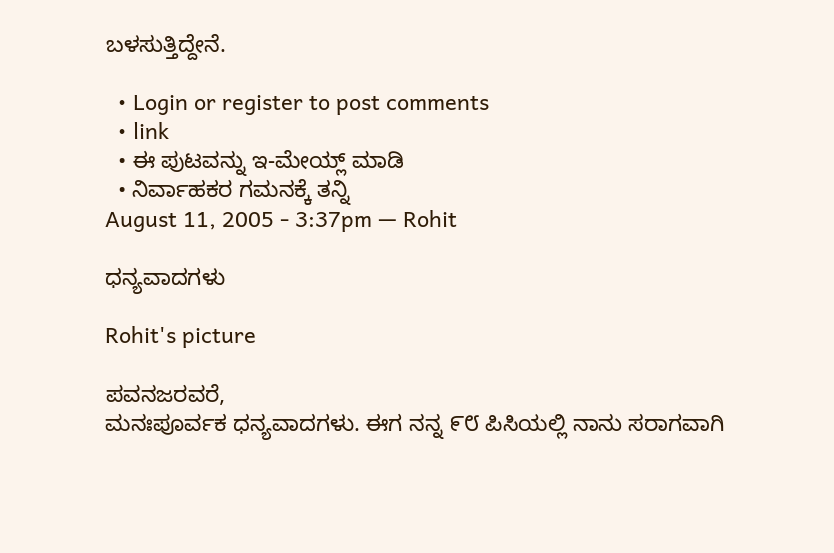ಬಳಸುತ್ತಿದ್ದೇನೆ.

  • Login or register to post comments
  • link
  • ಈ ಪುಟವನ್ನು ಇ-ಮೇಯ್ಲ್ ಮಾಡಿ
  • ನಿರ್ವಾಹಕರ ಗಮನಕ್ಕೆ ತನ್ನಿ
August 11, 2005 - 3:37pm — Rohit

ಧನ್ಯವಾದಗಳು

Rohit's picture

ಪವನಜರವರೆ,
ಮನಃಪೂರ್ವಕ ಧನ್ಯವಾದಗಳು. ಈಗ ನನ್ನ ೯೮ ಪಿಸಿಯಲ್ಲಿ ನಾನು ಸರಾಗವಾಗಿ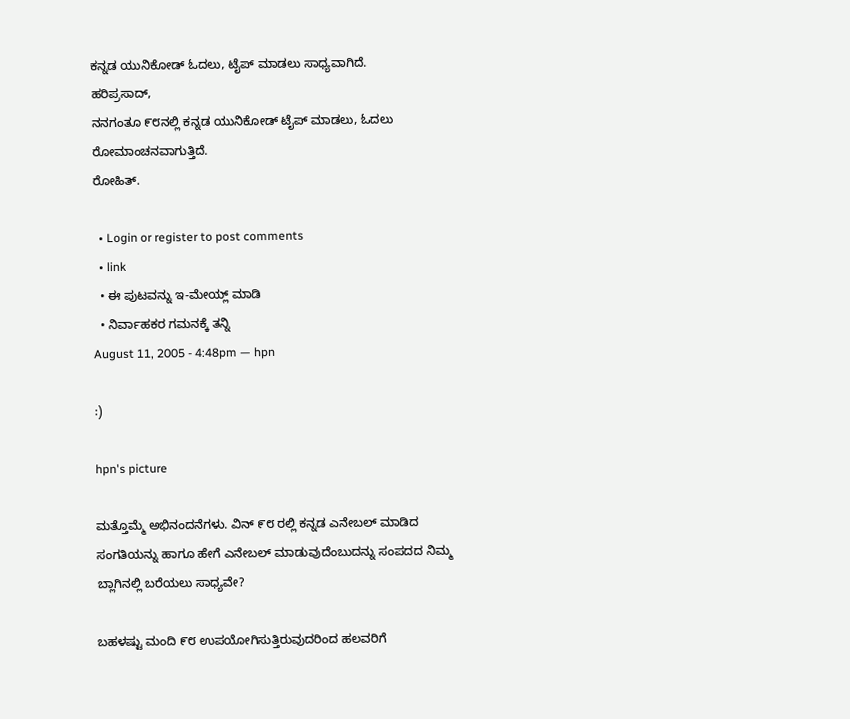ಕನ್ನಡ ಯುನಿಕೋಡ್ ಓದಲು, ಟೈಪ್ ಮಾಡಲು ಸಾಧ್ಯವಾಗಿದೆ.
ಹರಿಪ್ರಸಾದ್,
ನನಗಂತೂ ೯೮ನಲ್ಲಿ ಕನ್ನಡ ಯುನಿಕೋಡ್ ಟೈಪ್ ಮಾಡಲು, ಓದಲು ರೋಮಾಂಚನವಾಗುತ್ತಿದೆ.
ರೋಹಿತ್.

  • Login or register to post comments
  • link
  • ಈ ಪುಟವನ್ನು ಇ-ಮೇಯ್ಲ್ ಮಾಡಿ
  • ನಿರ್ವಾಹಕರ ಗಮನಕ್ಕೆ ತನ್ನಿ
August 11, 2005 - 4:48pm — hpn

:)

hpn's picture

ಮತ್ತೊಮ್ಮೆ ಅಭಿನಂದನೆಗಳು. ವಿನ್ ೯೮ ರಲ್ಲಿ ಕನ್ನಡ ಎನೇಬಲ್ ಮಾಡಿದ ಸಂಗತಿಯನ್ನು ಹಾಗೂ ಹೇಗೆ ಎನೇಬಲ್ ಮಾಡುವುದೆಂಬುದನ್ನು ಸಂಪದದ ನಿಮ್ಮ ಬ್ಲಾಗಿನಲ್ಲಿ ಬರೆಯಲು ಸಾಧ್ಯವೇ?

ಬಹಳಷ್ಟು ಮಂದಿ ೯೮ ಉಪಯೋಗಿಸುತ್ತಿರುವುದರಿಂದ ಹಲವರಿಗೆ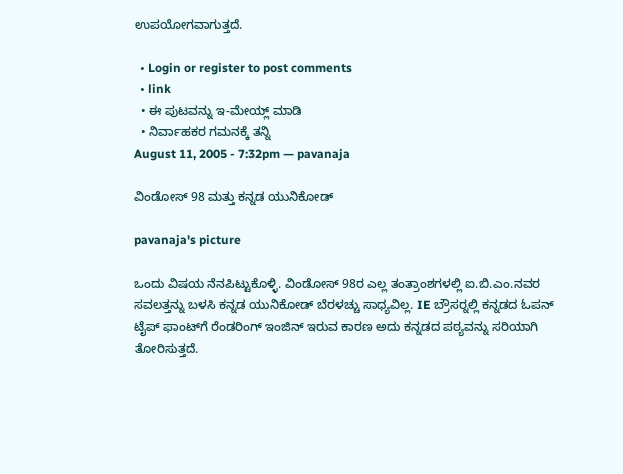ಉಪಯೋಗವಾಗುತ್ತದೆ.

  • Login or register to post comments
  • link
  • ಈ ಪುಟವನ್ನು ಇ-ಮೇಯ್ಲ್ ಮಾಡಿ
  • ನಿರ್ವಾಹಕರ ಗಮನಕ್ಕೆ ತನ್ನಿ
August 11, 2005 - 7:32pm — pavanaja

ವಿಂಡೋಸ್ 98 ಮತ್ತು ಕನ್ನಡ ಯುನಿಕೋಡ್

pavanaja's picture

ಒಂದು ವಿಷಯ ನೆನಪಿಟ್ಟುಕೊಳ್ಳಿ. ವಿಂಡೋಸ್ 98ರ ಎಲ್ಲ ತಂತ್ರಾಂಶಗಳಲ್ಲಿ ಐ.ಬಿ.ಎಂ.ನವರ ಸವಲತ್ತನ್ನು ಬಳಸಿ ಕನ್ನಡ ಯುನಿಕೋಡ್ ಬೆರಳಚ್ಚು ಸಾಧ್ಯವಿಲ್ಲ. IE ಬ್ರೌಸರ್‍ನಲ್ಲಿ ಕನ್ನಡದ ಓಪನ್ ಟೈಪ್ ಫಾಂಟ್‍ಗೆ ರೆಂಡರಿಂಗ್ ಇಂಜಿನ್ ಇರುವ ಕಾರಣ ಅದು ಕನ್ನಡದ ಪಠ್ಯವನ್ನು ಸರಿಯಾಗಿ ತೋರಿಸುತ್ತದೆ.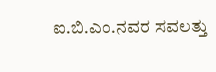ಐ.ಬಿ.ಎಂ.ನವರ ಸವಲತ್ತು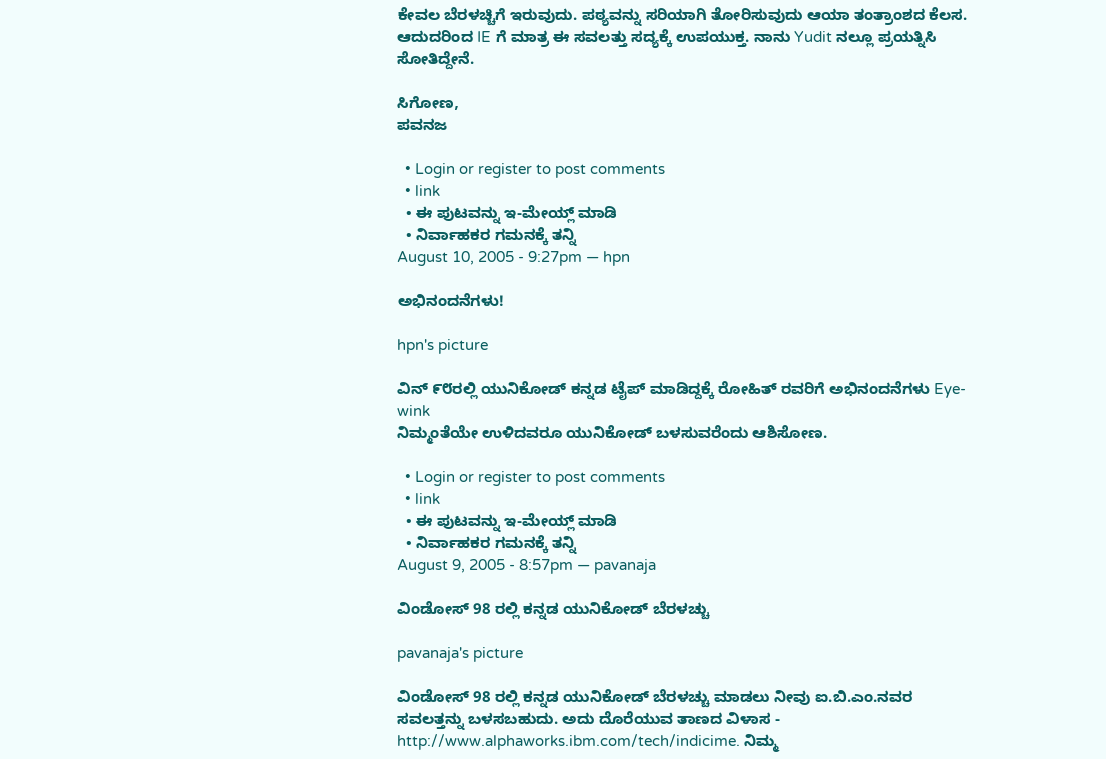ಕೇವಲ ಬೆರಳಚ್ಚಿಗೆ ಇರುವುದು. ಪಠ್ಯವನ್ನು ಸರಿಯಾಗಿ ತೋರಿಸುವುದು ಆಯಾ ತಂತ್ರಾಂಶದ ಕೆಲಸ. ಆದುದರಿಂದ IE ಗೆ ಮಾತ್ರ ಈ ಸವಲತ್ತು ಸದ್ಯಕ್ಕೆ ಉಪಯುಕ್ತ. ನಾನು Yudit ನಲ್ಲೂ ಪ್ರಯತ್ನಿಸಿ ಸೋತಿದ್ದೇನೆ.

ಸಿಗೋಣ,
ಪವನಜ

  • Login or register to post comments
  • link
  • ಈ ಪುಟವನ್ನು ಇ-ಮೇಯ್ಲ್ ಮಾಡಿ
  • ನಿರ್ವಾಹಕರ ಗಮನಕ್ಕೆ ತನ್ನಿ
August 10, 2005 - 9:27pm — hpn

ಅಭಿನಂದನೆಗಳು!

hpn's picture

ವಿನ್ ೯೮ರಲ್ಲಿ ಯುನಿಕೋಡ್ ಕನ್ನಡ ಟೈಪ್ ಮಾಡಿದ್ದಕ್ಕೆ ರೋಹಿತ್ ರವರಿಗೆ ಅಭಿನಂದನೆಗಳು Eye-wink
ನಿಮ್ಮಂತೆಯೇ ಉಳಿದವರೂ ಯುನಿಕೋಡ್ ಬಳಸುವರೆಂದು ಆಶಿಸೋಣ.

  • Login or register to post comments
  • link
  • ಈ ಪುಟವನ್ನು ಇ-ಮೇಯ್ಲ್ ಮಾಡಿ
  • ನಿರ್ವಾಹಕರ ಗಮನಕ್ಕೆ ತನ್ನಿ
August 9, 2005 - 8:57pm — pavanaja

ವಿಂಡೋಸ್ 98 ರಲ್ಲಿ ಕನ್ನಡ ಯುನಿಕೋಡ್ ಬೆರಳಚ್ಚು

pavanaja's picture

ವಿಂಡೋಸ್ 98 ರಲ್ಲಿ ಕನ್ನಡ ಯುನಿಕೋಡ್ ಬೆರಳಚ್ಚು ಮಾಡಲು ನೀವು ಐ.ಬಿ.ಎಂ.ನವರ ಸವಲತ್ತನ್ನು ಬಳಸಬಹುದು. ಅದು ದೊರೆಯುವ ತಾಣದ ವಿಳಾಸ - http://www.alphaworks.ibm.com/tech/indicime. ನಿಮ್ಮ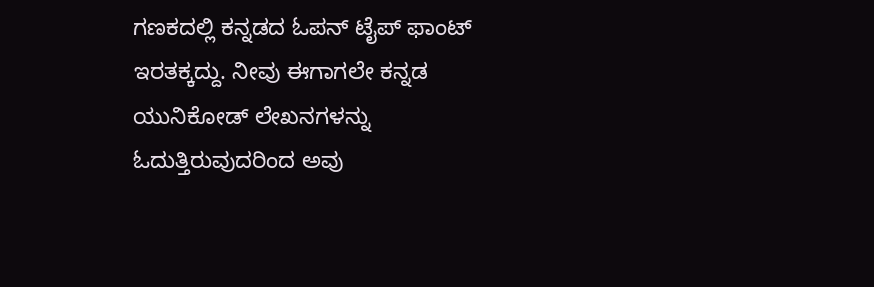ಗಣಕದಲ್ಲಿ ಕನ್ನಡದ ಓಪನ್ ಟೈಪ್ ಫಾಂಟ್ ಇರತಕ್ಕದ್ದು. ನೀವು ಈಗಾಗಲೇ ಕನ್ನಡ ಯುನಿಕೋಡ್ ಲೇಖನಗಳನ್ನು ಓದುತ್ತಿರುವುದರಿಂದ ಅವು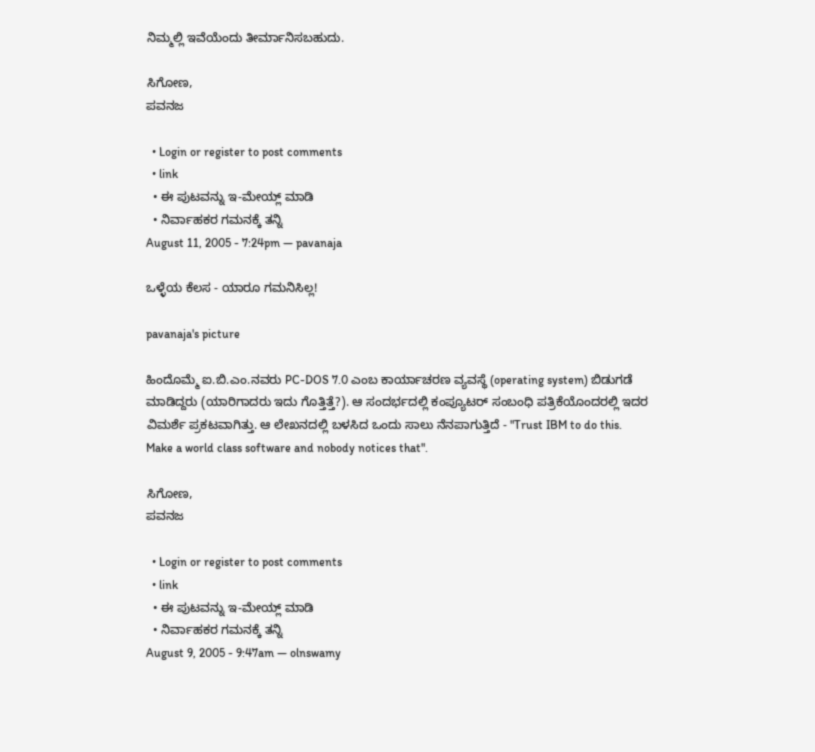ನಿಮ್ಮಲ್ಲಿ ಇವೆಯೆಂದು ತೀರ್ಮಾನಿಸಬಹುದು.

ಸಿಗೋಣ,
ಪವನಜ

  • Login or register to post comments
  • link
  • ಈ ಪುಟವನ್ನು ಇ-ಮೇಯ್ಲ್ ಮಾಡಿ
  • ನಿರ್ವಾಹಕರ ಗಮನಕ್ಕೆ ತನ್ನಿ
August 11, 2005 - 7:24pm — pavanaja

ಒಳ್ಳೆಯ ಕೆಲಸ - ಯಾರೂ ಗಮನಿಸಿಲ್ಲ!

pavanaja's picture

ಹಿಂದೊಮ್ಮೆ ಐ.ಬಿ.ಎಂ.ನವರು PC-DOS 7.0 ಎಂಬ ಕಾರ್ಯಾಚರಣ ವ್ಯವಸ್ಥೆ (operating system) ಬಿಡುಗಡೆ ಮಾಡಿದ್ದರು (ಯಾರಿಗಾದರು ಇದು ಗೊತ್ತಿತ್ತೆ?). ಆ ಸಂದರ್ಭದಲ್ಲಿ ಕಂಪ್ಯೂಟರ್ ಸಂಬಂಧಿ ಪತ್ರಿಕೆಯೊಂದರಲ್ಲಿ ಇದರ ವಿಮರ್ಶೆ ಪ್ರಕಟವಾಗಿತ್ತು. ಆ ಲೇಖನದಲ್ಲಿ ಬಳಸಿದ ಒಂದು ಸಾಲು ನೆನಪಾಗುತ್ತಿದೆ - "Trust IBM to do this. Make a world class software and nobody notices that".

ಸಿಗೋಣ,
ಪವನಜ

  • Login or register to post comments
  • link
  • ಈ ಪುಟವನ್ನು ಇ-ಮೇಯ್ಲ್ ಮಾಡಿ
  • ನಿರ್ವಾಹಕರ ಗಮನಕ್ಕೆ ತನ್ನಿ
August 9, 2005 - 9:47am — olnswamy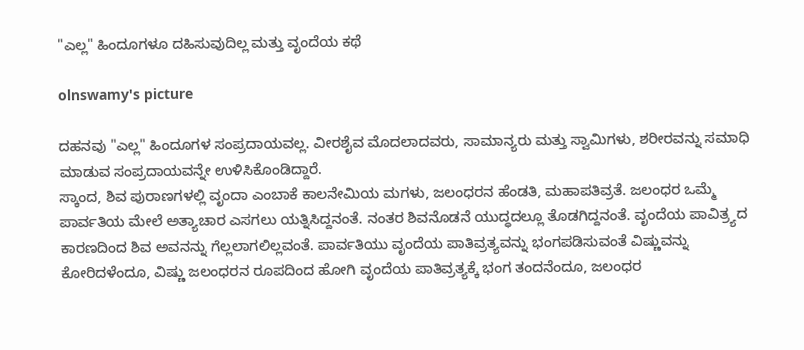"ಎಲ್ಲ" ಹಿಂದೂಗಳೂ ದಹಿಸುವುದಿಲ್ಲ ಮತ್ತು ವೃಂದೆಯ ಕಥೆ

olnswamy's picture

ದಹನವು "ಎಲ್ಲ" ಹಿಂದೂಗಳ ಸಂಪ್ರದಾಯವಲ್ಲ. ವೀರಶೈವ ಮೊದಲಾದವರು, ಸಾಮಾನ್ಯರು ಮತ್ತು ಸ್ವಾಮಿಗಳು, ಶರೀರವನ್ನು ಸಮಾಧಿ ಮಾಡುವ ಸಂಪ್ರದಾಯವನ್ನೇ ಉಳಿಸಿಕೊಂಡಿದ್ದಾರೆ.
ಸ್ಕಾಂದ, ಶಿವ ಪುರಾಣಗಳಲ್ಲಿ ವೃಂದಾ ಎಂಬಾಕೆ ಕಾಲನೇಮಿಯ ಮಗಳು, ಜಲಂಧರನ ಹೆಂಡತಿ, ಮಹಾಪತಿವ್ರತೆ. ಜಲಂಧರ ಒಮ್ಮೆ ಪಾರ್ವತಿಯ ಮೇಲೆ ಅತ್ಯಾಚಾರ ಎಸಗಲು ಯತ್ನಿಸಿದ್ದನಂತೆ. ನಂತರ ಶಿವನೊಡನೆ ಯುದ್ಧದಲ್ಲೂ ತೊಡಗಿದ್ದನಂತೆ. ವೃಂದೆಯ ಪಾವಿತ್ರ್ಯದ ಕಾರಣದಿಂದ ಶಿವ ಅವನನ್ನು ಗೆಲ್ಲಲಾಗಲಿಲ್ಲವಂತೆ. ಪಾರ್ವತಿಯು ವೃಂದೆಯ ಪಾತಿವ್ರತ್ಯವನ್ನು ಭಂಗಪಡಿಸುವಂತೆ ವಿಷ್ಣುವನ್ನು ಕೋರಿದಳೆಂದೂ, ವಿಷ್ಣು ಜಲಂಧರನ ರೂಪದಿಂದ ಹೋಗಿ ವೃಂದೆಯ ಪಾತಿವ್ರತ್ಯಕ್ಕೆ ಭಂಗ ತಂದನೆಂದೂ, ಜಲಂಧರ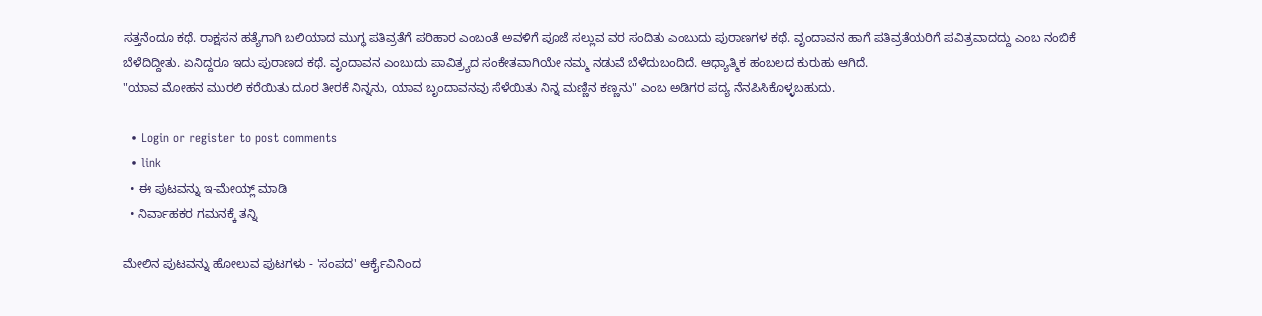ಸತ್ತನೆಂದೂ ಕಥೆ. ರಾಕ್ಷಸನ ಹತ್ಯೆಗಾಗಿ ಬಲಿಯಾದ ಮುಗ್ಧ ಪತಿವ್ರತೆಗೆ ಪರಿಹಾರ ಎಂಬಂತೆ ಅವಳಿಗೆ ಪೂಜೆ ಸಲ್ಲುವ ವರ ಸಂದಿತು ಎಂಬುದು ಪುರಾಣಗಳ ಕಥೆ. ವೃಂದಾವನ ಹಾಗೆ ಪತಿವ್ರತೆಯರಿಗೆ ಪವಿತ್ರವಾದದ್ದು ಎಂಬ ನಂಬಿಕೆ ಬೆಳೆದಿದ್ದೀತು. ಏನಿದ್ದರೂ ಇದು ಪುರಾಣದ ಕಥೆ. ವೃಂದಾವನ ಎಂಬುದು ಪಾವಿತ್ರ್ಯದ ಸಂಕೇತವಾಗಿಯೇ ನಮ್ಮ ನಡುವೆ ಬೆಳೆದುಬಂದಿದೆ. ಆಧ್ಯಾತ್ಮಿಕ ಹಂಬಲದ ಕುರುಹು ಆಗಿದೆ.
"ಯಾವ ಮೋಹನ ಮುರಲಿ ಕರೆಯಿತು ದೂರ ತೀರಕೆ ನಿನ್ನನು, ಯಾವ ಬೃಂದಾವನವು ಸೆಳೆಯಿತು ನಿನ್ನ ಮಣ್ಣಿನ ಕಣ್ಣನು" ಎಂಬ ಅಡಿಗರ ಪದ್ಯ ನೆನಪಿಸಿಕೊಳ್ಳಬಹುದು.

  • Login or register to post comments
  • link
  • ಈ ಪುಟವನ್ನು ಇ-ಮೇಯ್ಲ್ ಮಾಡಿ
  • ನಿರ್ವಾಹಕರ ಗಮನಕ್ಕೆ ತನ್ನಿ

ಮೇಲಿನ ಪುಟವನ್ನು ಹೋಲುವ ಪುಟಗಳು - 'ಸಂಪದ' ಆರ್ಕೈವಿನಿಂದ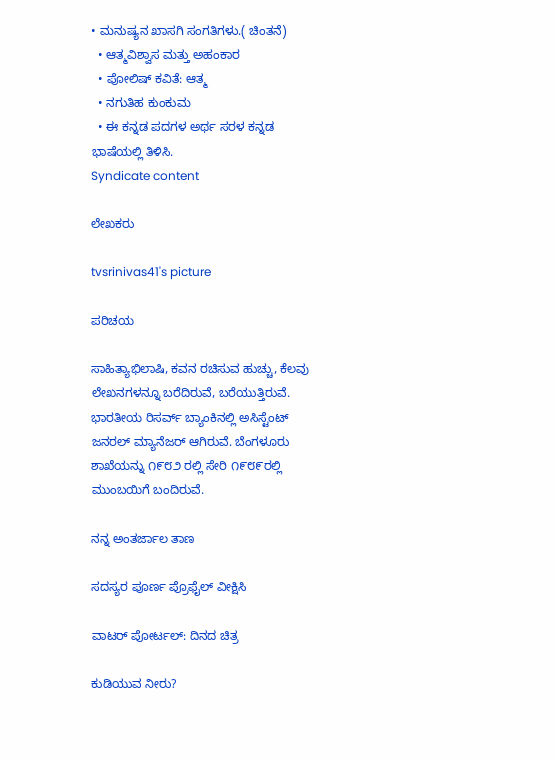• ಮನುಷ್ಯನ ಖಾಸಗಿ ಸಂಗತಿಗಳು.( ಚಿಂತನೆ)
  • ಆತ್ಮವಿಶ್ವಾಸ ಮತ್ತು ಅಹಂಕಾರ
  • ಪೋಲಿಷ್ ಕವಿತೆ: ಆತ್ಮ
  • ನಗುತಿಹ ಕುಂಕುಮ
  • ಈ ಕನ್ನಡ ಪದಗಳ ಅರ್ಥ ಸರಳ ಕನ್ನಡ ಭಾಷೆಯಲ್ಲಿ ತಿಳಿಸಿ.
Syndicate content

ಲೇಖಕರು

tvsrinivas41's picture

ಪರಿಚಯ

ಸಾಹಿತ್ಯಾಭಿಲಾಷಿ, ಕವನ ರಚಿಸುವ ಹುಚ್ಚು, ಕೆಲವು ಲೇಖನಗಳನ್ನೂ ಬರೆದಿರುವೆ, ಬರೆಯುತ್ತಿರುವೆ.
ಭಾರತೀಯ ರಿಸರ್ವ್ ಬ್ಯಾಂಕಿನಲ್ಲಿ ಅಸಿಸ್ಟೆಂಟ್ ಜನರಲ್ ಮ್ಯಾನೆಜರ್ ಆಗಿರುವೆ. ಬೆಂಗಳೂರು ಶಾಖೆಯನ್ನು ೧೯೮೨ ರಲ್ಲಿ ಸೇರಿ ೧೯೮೯ರಲ್ಲಿ ಮುಂಬಯಿಗೆ ಬಂದಿರುವೆ.

ನನ್ನ ಅಂತರ್ಜಾಲ ತಾಣ

ಸದಸ್ಯರ ಪೂರ್ಣ ಪ್ರೊಫೈಲ್ ವೀಕ್ಷಿಸಿ

ವಾಟರ್ ಪೋರ್ಟಲ್: ದಿನದ ಚಿತ್ರ

ಕುಡಿಯುವ ನೀರು?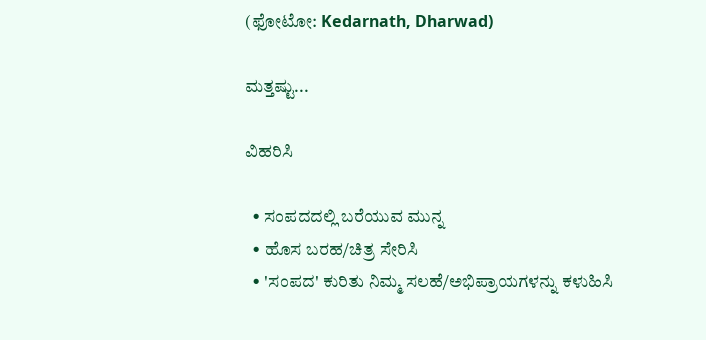(ಫೋಟೋ: Kedarnath, Dharwad)

ಮತ್ತಷ್ಟು...

ವಿಹರಿಸಿ

  • ಸಂಪದದಲ್ಲಿ ಬರೆಯುವ ಮುನ್ನ
  • ಹೊಸ ಬರಹ/ಚಿತ್ರ ಸೇರಿಸಿ
  • 'ಸಂಪದ' ಕುರಿತು ನಿಮ್ಮ ಸಲಹೆ/ಅಭಿಪ್ರಾಯಗಳನ್ನು ಕಳುಹಿಸಿ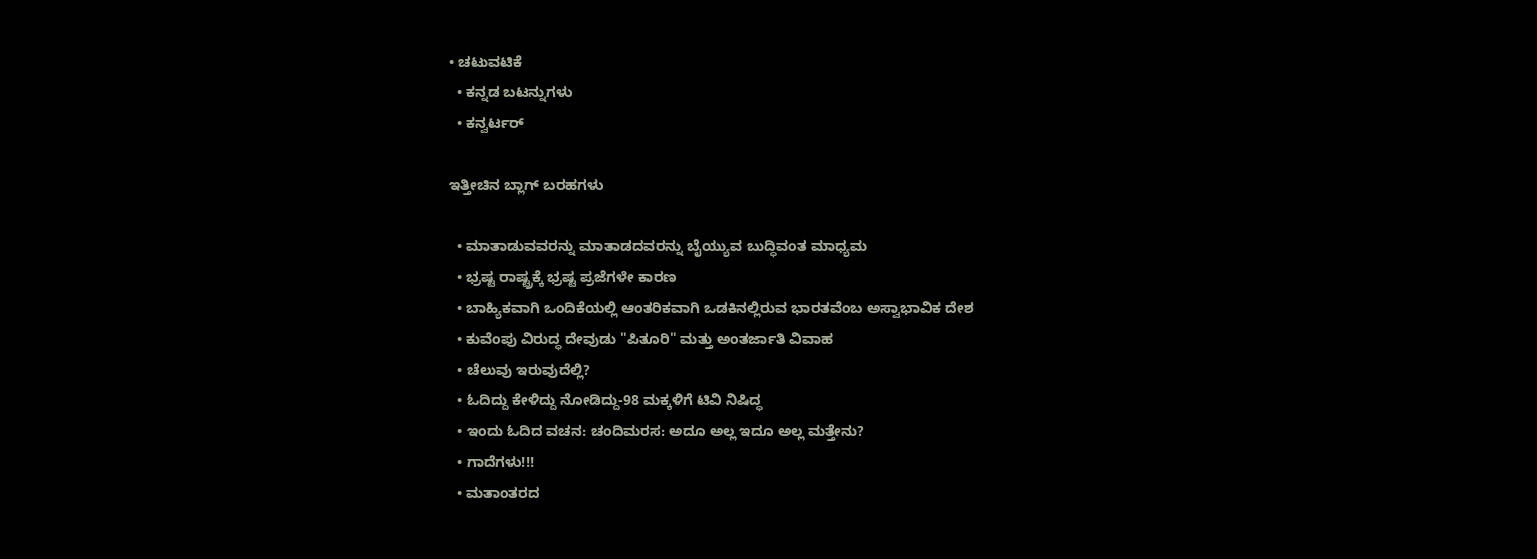• ಚಟುವಟಿಕೆ
  • ಕನ್ನಡ ಬಟನ್ನುಗಳು
  • ಕನ್ವರ್ಟರ್

ಇತ್ತೀಚಿನ ಬ್ಲಾಗ್ ಬರಹಗಳು

  • ಮಾತಾಡುವವರನ್ನು ಮಾತಾಡದವರನ್ನು ಬೈಯ್ಯುವ ಬುದ್ಧಿವಂತ ಮಾಧ್ಯಮ
  • ಭ್ರಷ್ಟ ರಾಷ್ಟ್ರಕ್ಕೆ ಭ್ರಷ್ಟ ಪ್ರಜೆಗಳೇ ಕಾರಣ
  • ಬಾಹ್ಯಿಕವಾಗಿ ಒಂದಿಕೆಯಲ್ಲಿ ಆಂತರಿಕವಾಗಿ ಒಡಕಿನಲ್ಲಿರುವ ಭಾರತವೆಂಬ ಅಸ್ವಾಭಾವಿಕ ದೇಶ
  • ಕುವೆಂಪು ವಿರುದ್ಧ ದೇವುಡು "ಪಿತೂರಿ" ಮತ್ತು ಅಂತರ್ಜಾತಿ ವಿವಾಹ
  • ಚೆಲುವು ಇರುವುದೆಲ್ಲಿ?
  • ಓದಿದ್ದು ಕೇಳಿದ್ದು ನೋಡಿದ್ದು-98 ಮಕ್ಕಳಿಗೆ ಟಿವಿ ನಿಷಿದ್ಧ
  • ಇಂದು ಓದಿದ ವಚನ: ಚಂದಿಮರಸ: ಅದೂ ಅಲ್ಲ ಇದೂ ಅಲ್ಲ ಮತ್ತೇನು?
  • ಗಾದೆಗಳು!!!
  • ಮತಾಂತರದ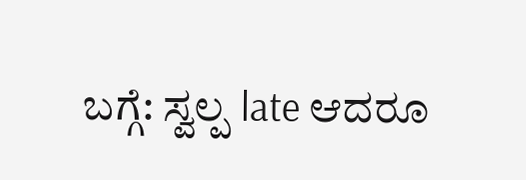ಬಗ್ಗೆ: ಸ್ವಲ್ಪ late ಆದರೂ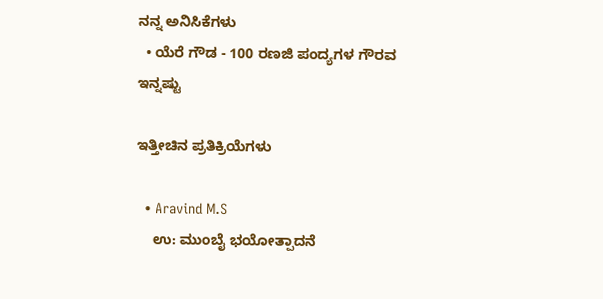ನನ್ನ ಅನಿಸಿಕೆಗಳು
  • ಯೆರೆ ಗೌಡ - 100 ರಣಜಿ ಪಂದ್ಯಗಳ ಗೌರವ
ಇನ್ನಷ್ಟು

ಇತ್ತೀಚಿನ ಪ್ರತಿಕ್ರಿಯೆಗಳು

  • Aravind M.S
    ಉ: ಮುಂಬೈ ಭಯೋತ್ಪಾದನೆ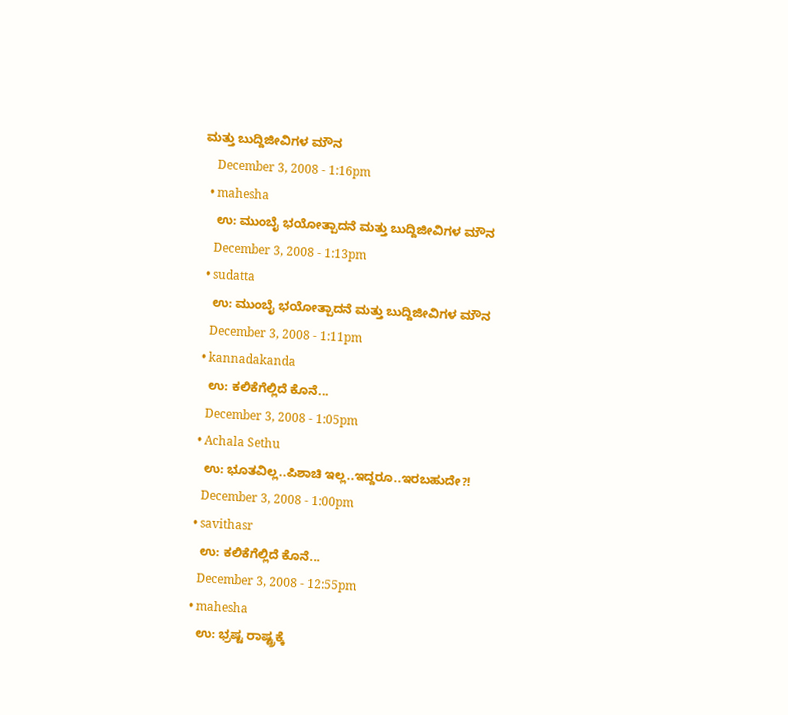ಮತ್ತು ಬುದ್ದಿಜೀವಿಗಳ ಮೌನ
    December 3, 2008 - 1:16pm
  • mahesha
    ಉ: ಮುಂಬೈ ಭಯೋತ್ಪಾದನೆ ಮತ್ತು ಬುದ್ದಿಜೀವಿಗಳ ಮೌನ
    December 3, 2008 - 1:13pm
  • sudatta
    ಉ: ಮುಂಬೈ ಭಯೋತ್ಪಾದನೆ ಮತ್ತು ಬುದ್ದಿಜೀವಿಗಳ ಮೌನ
    December 3, 2008 - 1:11pm
  • kannadakanda
    ಉ: ಕಲಿಕೆಗೆಲ್ಲಿದೆ ಕೊನೆ...
    December 3, 2008 - 1:05pm
  • Achala Sethu
    ಉ: ಭೂತವಿಲ್ಲ..ಪಿಶಾಚಿ ಇಲ್ಲ..ಇದ್ದರೂ..ಇರಬಹುದೇ?!
    December 3, 2008 - 1:00pm
  • savithasr
    ಉ: ಕಲಿಕೆಗೆಲ್ಲಿದೆ ಕೊನೆ...
    December 3, 2008 - 12:55pm
  • mahesha
    ಉ: ಭ್ರಷ್ಟ ರಾಷ್ಟ್ರಕ್ಕೆ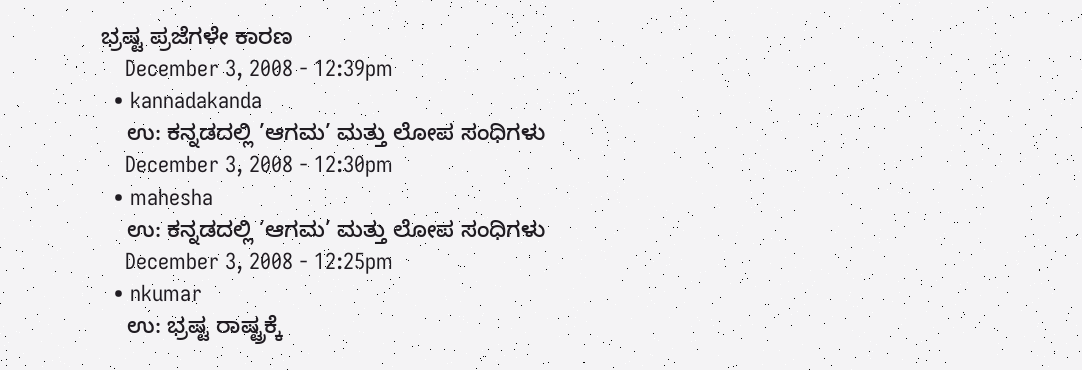ಭ್ರಷ್ಟ ಪ್ರಜೆಗಳೇ ಕಾರಣ
    December 3, 2008 - 12:39pm
  • kannadakanda
    ಉ: ಕನ್ನಡದಲ್ಲಿ ’ಆಗಮ’ ಮತ್ತು ಲೋಪ ಸಂಧಿಗಳು
    December 3, 2008 - 12:30pm
  • mahesha
    ಉ: ಕನ್ನಡದಲ್ಲಿ ’ಆಗಮ’ ಮತ್ತು ಲೋಪ ಸಂಧಿಗಳು
    December 3, 2008 - 12:25pm
  • nkumar
    ಉ: ಭ್ರಷ್ಟ ರಾಷ್ಟ್ರಕ್ಕೆ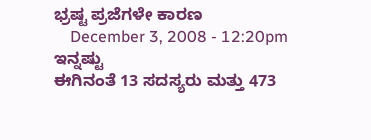ಭ್ರಷ್ಟ ಪ್ರಜೆಗಳೇ ಕಾರಣ
    December 3, 2008 - 12:20pm
ಇನ್ನಷ್ಟು
ಈಗಿನಂತೆ 13 ಸದಸ್ಯರು ಮತ್ತು 473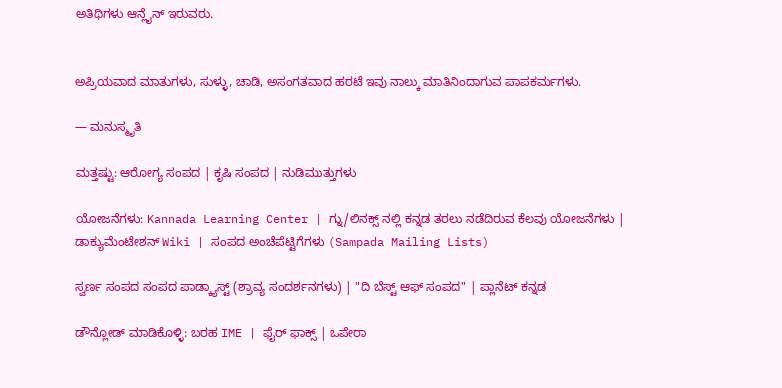ಅತಿಥಿಗಳು ಆನ್ಲೈನ್ ಇರುವರು.


ಅಪ್ರಿಯವಾದ ಮಾತುಗಳು, ಸುಳ್ಳು, ಚಾಡಿ, ಅಸಂಗತವಾದ ಹರಟೆ ಇವು ನಾಲ್ಕು ಮಾತಿನಿಂದಾಗುವ ಪಾಪಕರ್ಮಗಳು.

— ಮನುಸ್ಮೃತಿ

ಮತ್ತಷ್ಟು: ಆರೋಗ್ಯ ಸಂಪದ | ಕೃಷಿ ಸಂಪದ | ನುಡಿಮುತ್ತುಗಳು

ಯೋಜನೆಗಳು: Kannada Learning Center | ಗ್ನು/ಲಿನಕ್ಸ್ ನಲ್ಲಿ ಕನ್ನಡ ತರಲು ನಡೆದಿರುವ ಕೆಲವು ಯೋಜನೆಗಳು | ಡಾಕ್ಯುಮೆಂಟೇಶನ್ Wiki | ಸಂಪದ ಅಂಚೆಪೆಟ್ಟಿಗೆಗಳು (Sampada Mailing Lists)

ಸ್ವರ್ಣ ಸಂಪದ ಸಂಪದ ಪಾಡ್ಕ್ಯಾಸ್ಟ್ (ಶ್ರಾವ್ಯ ಸಂದರ್ಶನಗಳು) | "ದಿ ಬೆಸ್ಟ್ ಆಫ್ ಸಂಪದ" | ಪ್ಲಾನೆಟ್ ಕನ್ನಡ

ಡೌನ್ಲೋಡ್ ಮಾಡಿಕೊಳ್ಳಿ: ಬರಹ IME | ಫೈರ್ ಫಾಕ್ಸ್ | ಒಪೇರಾ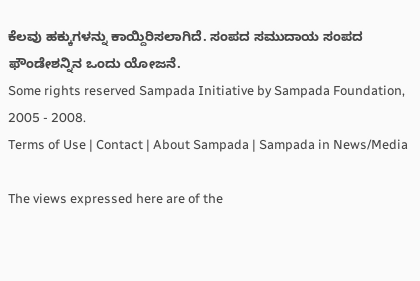ಕೆಲವು ಹಕ್ಕುಗಳನ್ನು ಕಾಯ್ದಿರಿಸಲಾಗಿದೆ. ಸಂಪದ ಸಮುದಾಯ ಸಂಪದ ಫೌಂಡೇಶನ್ನಿನ ಒಂದು ಯೋಜನೆ.
Some rights reserved Sampada Initiative by Sampada Foundation, 2005 - 2008.
Terms of Use | Contact | About Sampada | Sampada in News/Media

The views expressed here are of the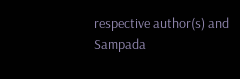respective author(s) and Sampada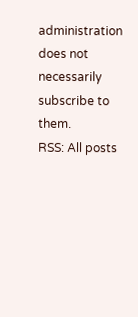administration does not necessarily subscribe to them.
RSS: All posts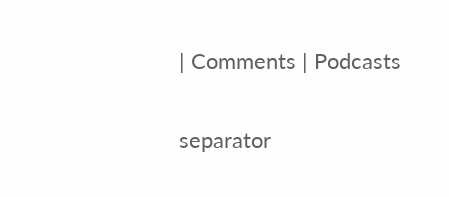| Comments | Podcasts

separator